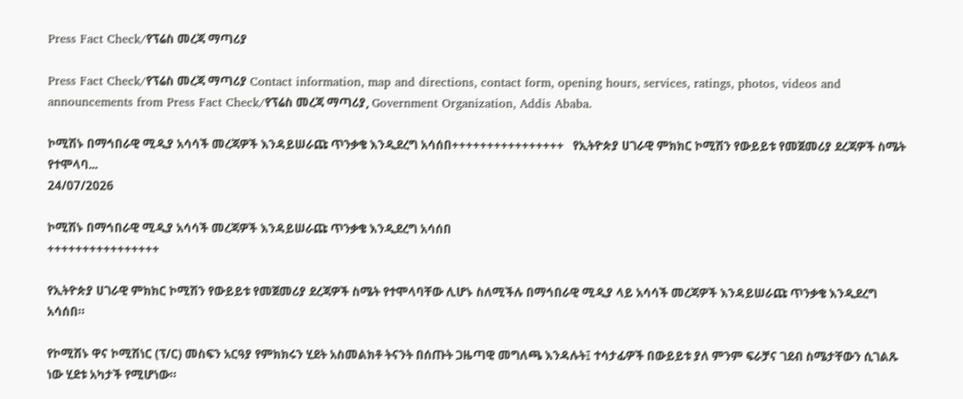Press Fact Check/የፕሬስ መረጃ ማጣሪያ

Press Fact Check/የፕሬስ መረጃ ማጣሪያ Contact information, map and directions, contact form, opening hours, services, ratings, photos, videos and announcements from Press Fact Check/የፕሬስ መረጃ ማጣሪያ, Government Organization, Addis Ababa.

ኮሚሽኑ በማኅበራዊ ሚዲያ አሳሳች መረጃዎች እንዳይሠራጩ ጥንቃቄ እንዲደረግ አሳሰበ++++++++++++++++   የኢትዮጵያ ሀገራዊ ምክክር ኮሚሽን የውይይቱ የመጀመሪያ ደረጃዎች ስሜት የተሞላባ...
24/07/2026

ኮሚሽኑ በማኅበራዊ ሚዲያ አሳሳች መረጃዎች እንዳይሠራጩ ጥንቃቄ እንዲደረግ አሳሰበ
++++++++++++++++

የኢትዮጵያ ሀገራዊ ምክክር ኮሚሽን የውይይቱ የመጀመሪያ ደረጃዎች ስሜት የተሞላባቸው ሊሆኑ ስለሚችሉ በማኅበራዊ ሚዲያ ላይ አሳሳች መረጃዎች እንዳይሠራጩ ጥንቃቄ እንዲደረግ አሳሰበ።

የኮሚሽኑ ዋና ኮሚሽነር (ፕ/ር) መስፍን አርዓያ የምክክሩን ሂደት አስመልክቶ ትናንት በሰጡት ጋዜጣዊ መግለጫ እንዳሉት፤ ተሳታፊዎች በውይይቱ ያለ ምንም ፍራቻና ገደብ ስሜታቸውን ሲገልጹ ነው ሂደቱ አካታች የሚሆነው።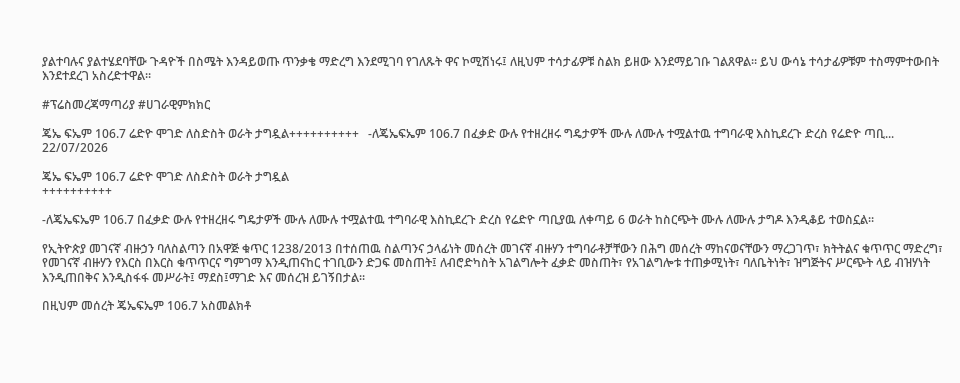ያልተባሉና ያልተሄደባቸው ጉዳዮች በስሜት እንዳይወጡ ጥንቃቄ ማድረግ እንደሚገባ የገለጹት ዋና ኮሚሽነሩ፤ ለዚህም ተሳታፊዎቹ ስልክ ይዘው እንደማይገቡ ገልጸዋል። ይህ ውሳኔ ተሳታፊዎቹም ተስማምተውበት እንደተደረገ አስረድተዋል።

#ፕሬስመረጃማጣሪያ #ሀገራዊምክክር

ጄኤ ፍኤም 106.7 ሬድዮ ሞገድ ለስድስት ወራት ታግዷል++++++++++   -ለጄኤፍኤም 106.7 በፈቃድ ውሉ የተዘረዘሩ ግዴታዎች ሙሉ ለሙሉ ተሟልተዉ ተግባራዊ እስኪደረጉ ድረስ የሬድዮ ጣቢ...
22/07/2026

ጄኤ ፍኤም 106.7 ሬድዮ ሞገድ ለስድስት ወራት ታግዷል
++++++++++

-ለጄኤፍኤም 106.7 በፈቃድ ውሉ የተዘረዘሩ ግዴታዎች ሙሉ ለሙሉ ተሟልተዉ ተግባራዊ እስኪደረጉ ድረስ የሬድዮ ጣቢያዉ ለቀጣይ 6 ወራት ከስርጭት ሙሉ ለሙሉ ታግዶ እንዲቆይ ተወስኗል።

የኢትዮጵያ መገናኛ ብዙኃን ባለስልጣን በአዋጅ ቁጥር 1238/2013 በተሰጠዉ ስልጣንና ኃላፊነት መሰረት መገናኛ ብዙሃን ተግባራቶቻቸውን በሕግ መሰረት ማከናወናቸውን ማረጋገጥ፣ ክትትልና ቁጥጥር ማድረግ፣ የመገናኛ ብዙሃን የእርስ በእርስ ቁጥጥርና ግምገማ እንዲጠናከር ተገቢውን ድጋፍ መስጠት፤ ለብሮድካስት አገልግሎት ፈቃድ መስጠት፣ የአገልግሎቱ ተጠቃሚነት፣ ባለቤትነት፣ ዝግጅትና ሥርጭት ላይ ብዝሃነት እንዲጠበቅና እንዲስፋፋ መሥራት፤ ማደስ፤ማገድ እና መሰረዝ ይገኝበታል፡፡

በዚህም መሰረት ጄኤፍኤም 106.7 አስመልክቶ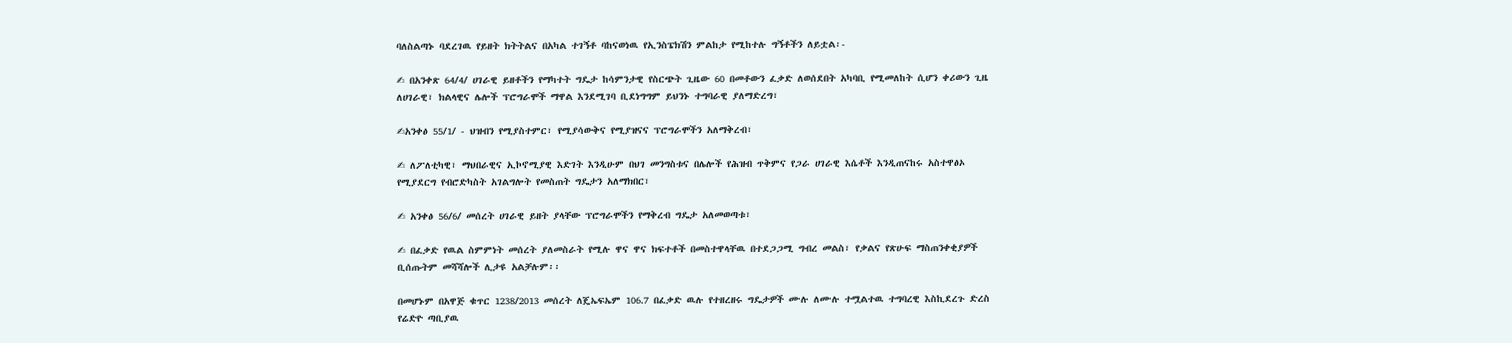ባለስልጣኑ ባደረገዉ የይዘት ክትትልና በአካል ተገኝቶ ባከናወነዉ የኢንስፔክሽን ምልከታ የሚከተሉ ግኝቶችን ለይቷል፡-

✍ በአንቀጽ 64/4/ ሀገራዊ ይዘቶችን የማካተት ግዴታ ከሳምንታዊ የስርጭት ጊዜው 60 በመቶውን ፈቃድ ለወሰደበት አካባቢ የሚመለከት ሲሆን ቀሪውን ጊዜ ለሀገራዊ፣ ክልላዊና ሌሎች ፕሮግራሞች ማዋል እንደሚገባ ቢደነግግም ይህንኑ ተግባራዊ ያለማድረግ፣

✍አንቀፅ 55/1/ - ህዝብን የሚያስተምር፣ የሚያሳውቅና የሚያዝናና ፕሮግራሞችን አለማቅረብ፣

✍ ለፖለቲካዊ፣ ማህበራዊና ኢኮኖሚያዊ እድገት እንዲሁም በህገ መንግስቱና በሌሎች የሕዝብ ጥቅምና የጋራ ሀገራዊ እሴቶች እንዲጠናከሩ አስተዋፅኦ የሚያደርግ የብሮድካስት አገልግሎት የመስጠት ግዴታን አለማክበር፣

✍ አንቀፅ 56/6/ መሰረት ሀገራዊ ይዘት ያላቸው ፕሮግራሞችን የማቅረብ ግዴታ አለመወጣቱ፣

✍ በፈቃድ የዉል ስምምነት መሰረት ያለመስራት የሚሉ ዋና ዋና ክፍተቶች በመስተዋላቸዉ በተደጋጋሚ ግብረ መልስ፣ የቃልና የጽሁፍ ማስጠንቀቂያዎች ቢሰጡትም መሻሻሎች ሊታዩ አልቻሉም፡፡

በመሆኑም በአዋጅ ቁጥር 1238/2013 መሰረት ለጄኤፍኤም 106.7 በፈቃድ ዉሉ የተዘረዘሩ ግዴታዎች ሙሉ ለሙሉ ተሟልተዉ ተግባረዊ እስኪደረጉ ድረስ የሬድዮ ጣቢያዉ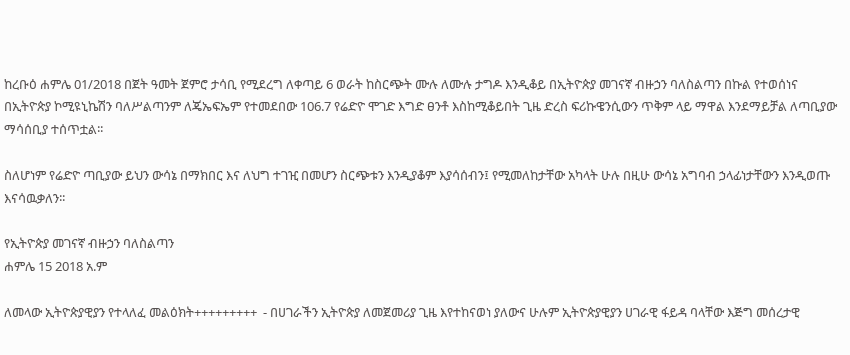ከረቡዕ ሐምሌ 01/2018 በጀት ዓመት ጀምሮ ታሳቢ የሚደረግ ለቀጣይ 6 ወራት ከስርጭት ሙሉ ለሙሉ ታግዶ እንዲቆይ በኢትዮጵያ መገናኛ ብዙኃን ባለስልጣን በኩል የተወሰነና በኢትዮጵያ ኮሚዩኒኬሽን ባለሥልጣንም ለጄኤፍኤም የተመደበው 106.7 የሬድዮ ሞገድ እግድ ፀንቶ እስከሚቆይበት ጊዜ ድረስ ፍሪኩዌንሲውን ጥቅም ላይ ማዋል እንደማይቻል ለጣቢያው ማሳሰቢያ ተሰጥቷል፡፡

ስለሆነም የሬድዮ ጣቢያው ይህን ውሳኔ በማክበር እና ለህግ ተገዢ በመሆን ስርጭቱን እንዲያቆም እያሳሰብን፤ የሚመለከታቸው አካላት ሁሉ በዚሁ ውሳኔ አግባብ ኃላፊነታቸውን እንዲወጡ እናሳዉቃለን፡፡

የኢትዮጵያ መገናኛ ብዙኃን ባለስልጣን
ሐምሌ 15 2018 አ.ም

ለመላው ኢትዮጵያዊያን የተላለፈ መልዕክት+++++++++  - በሀገራችን ኢትዮጵያ ለመጀመሪያ ጊዜ እየተከናወነ ያለውና ሁሉም ኢትዮጵያዊያን ሀገራዊ ፋይዳ ባላቸው እጅግ መሰረታዊ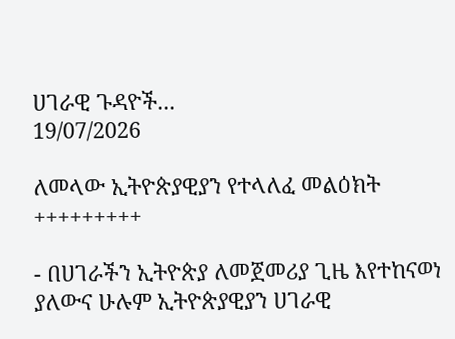ሀገራዊ ጉዳዮች...
19/07/2026

ለመላው ኢትዮጵያዊያን የተላለፈ መልዕክት
+++++++++

- በሀገራችን ኢትዮጵያ ለመጀመሪያ ጊዜ እየተከናወነ ያለውና ሁሉም ኢትዮጵያዊያን ሀገራዊ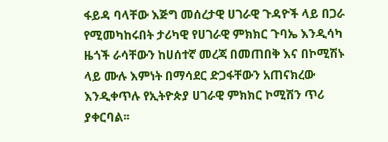ፋይዳ ባላቸው እጅግ መሰረታዊ ሀገራዊ ጉዳዮች ላይ በጋራ የሚመካከሩበት ታሪካዊ የሀገራዊ ምክክር ጉባኤ እንዲሳካ ዜጎች ራሳቸውን ከሀሰተኛ መረጃ በመጠበቅ እና በኮሚሽኑ ላይ ሙሉ እምነት በማሳደር ድጋፋቸውን አጠናክረው እንዲቀጥሉ የኢትዮጵያ ሀገራዊ ምክክር ኮሚሽን ጥሪ ያቀርባል፡፡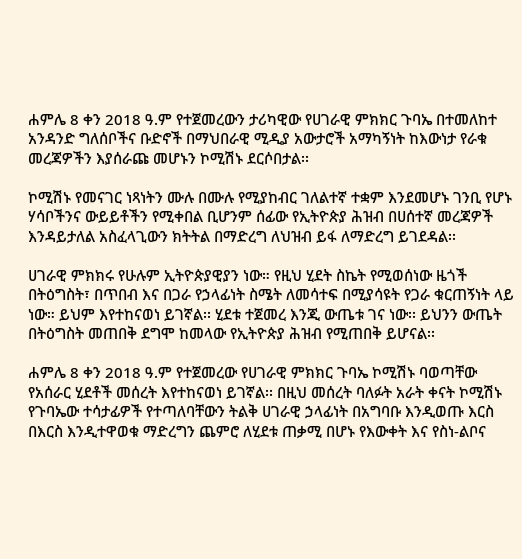ሐምሌ 8 ቀን 2018 ዓ.ም የተጀመረውን ታሪካዊው የሀገራዊ ምክክር ጉባኤ በተመለከተ አንዳንድ ግለሰቦችና ቡድኖች በማህበራዊ ሚዲያ አውታሮች አማካኝነት ከእውነታ የራቁ መረጃዎችን እያሰራጩ መሆኑን ኮሚሽኑ ደርሶበታል፡፡

ኮሚሽኑ የመናገር ነጻነትን ሙሉ በሙሉ የሚያከብር ገለልተኛ ተቋም እንደመሆኑ ገንቢ የሆኑ ሃሳቦችንና ውይይቶችን የሚቀበል ቢሆንም ሰፊው የኢትዮጵያ ሕዝብ በሀሰተኛ መረጃዎች እንዳይታለል አስፈላጊውን ክትትል በማድረግ ለህዝብ ይፋ ለማድረግ ይገደዳል፡፡

ሀገራዊ ምክክሩ የሁሉም ኢትዮጵያዊያን ነው። የዚህ ሂደት ስኬት የሚወሰነው ዜጎች በትዕግስት፣ በጥበብ እና በጋራ የኃላፊነት ስሜት ለመሳተፍ በሚያሳዩት የጋራ ቁርጠኝነት ላይ ነው። ይህም እየተከናወነ ይገኛል፡፡ ሂደቱ ተጀመረ እንጂ ውጤቱ ገና ነው፡፡ ይህንን ውጤት በትዕግስት መጠበቅ ደግሞ ከመላው የኢትዮጵያ ሕዝብ የሚጠበቅ ይሆናል፡፡

ሐምሌ 8 ቀን 2018 ዓ.ም የተጀመረው የሀገራዊ ምክክር ጉባኤ ኮሚሽኑ ባወጣቸው የአሰራር ሂደቶች መሰረት እየተከናወነ ይገኛል፡፡ በዚህ መሰረት ባለፉት አራት ቀናት ኮሚሽኑ የጉባኤው ተሳታፊዎች የተጣለባቸውን ትልቅ ሀገራዊ ኃላፊነት በአግባቡ እንዲወጡ እርስ በእርስ እንዲተዋወቁ ማድረግን ጨምሮ ለሂደቱ ጠቃሚ በሆኑ የእውቀት እና የስነ-ልቦና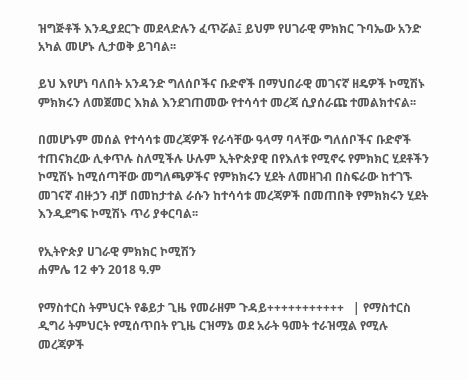ዝግጅቶች እንዲያደርጉ መደላድሉን ፈጥሯል፤ ይህም የሀገራዊ ምክክር ጉባኤው አንድ አካል መሆኑ ሊታወቅ ይገባል፡፡

ይህ እየሆነ ባለበት አንዳንድ ግለሰቦችና ቡድኖች በማህበራዊ መገናኛ ዘዴዎች ኮሚሽኑ ምክክሩን ለመጀመር እክል እንደገጠመው የተሳሳተ መረጃ ሲያሰራጩ ተመልክተናል፡፡

በመሆኑም መሰል የተሳሳቱ መረጃዎች የራሳቸው ዓላማ ባላቸው ግለሰቦችና ቡድኖች ተጠናክረው ሊቀጥሉ ስለሚችሉ ሁሉም ኢትዮጵያዊ በየእለቱ የሚኖሩ የምክክር ሂደቶችን ኮሚሽኑ ከሚሰጣቸው መግለጫዎችና የምክክሩን ሂደት ለመዘገብ በስፍራው ከተገኙ መገናኛ ብዙኃን ብቻ በመከታተል ራሱን ከተሳሳቱ መረጃዎች በመጠበቅ የምክክሩን ሂደት እንዲደግፍ ኮሚሽኑ ጥሪ ያቀርባል፡፡

የኢትዮጵያ ሀገራዊ ምክክር ኮሚሽን
ሐምሌ 12 ቀን 2018 ዓ.ም

የማስተርስ ትምህርት የቆይታ ጊዜ የመራዘም ጉዳይ+++++++++++   | የማስተርስ ዲግሪ ትምህርት የሚሰጥበት የጊዜ ርዝማኔ ወደ አራት ዓመት ተራዝሟል የሚሉ መረጃዎች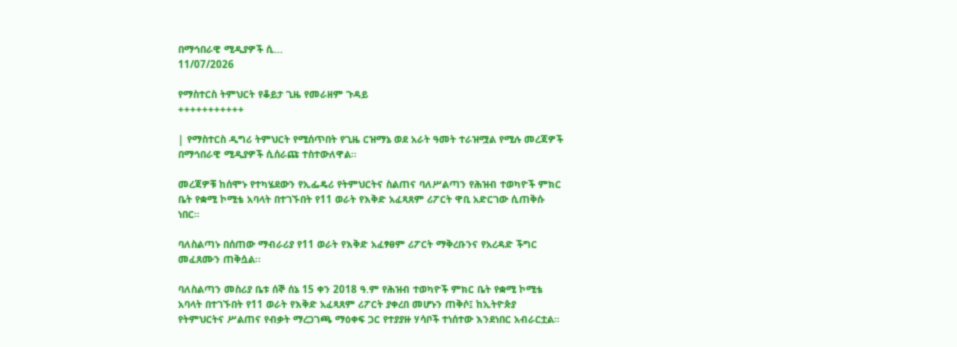በማኅበራዊ ሚዲያዎች ሲ...
11/07/2026

የማስተርስ ትምህርት የቆይታ ጊዜ የመራዘም ጉዳይ
+++++++++++

| የማስተርስ ዲግሪ ትምህርት የሚሰጥበት የጊዜ ርዝማኔ ወደ አራት ዓመት ተራዝሟል የሚሉ መረጃዎች በማኅበራዊ ሚዲያዎች ሲሰራጩ ተስተውለዋል።

መረጃዎቹ ከሰሞኑ የተካሄደውን የኢፌዴሪ የትምህርትና ስልጠና ባለሥልጣን የሕዝብ ተወካዮች ምክር ቤት የቋሚ ኮሚቴ አባላት በተገኙበት የ11 ወራት የእቅድ አፈጻጸም ሪፖርት ዋቢ አድርገው ሲጠቅሱ ነበር።

ባለስልጣኑ በሰጠው ማብራሪያ የ11 ወራት የእቅድ አፈፃፀም ሪፖርት ማቅረቡንና የአረዳድ ችግር መፈጸሙን ጠቅሷል፡፡

ባለስልጣን መስሪያ ቤቱ ሰኞ ሰኔ 15 ቀን 2018 ዓ.ም የሕዝብ ተወካዮች ምክር ቤት የቋሚ ኮሚቴ አባላት በተገኙበት የ11 ወራት የእቅድ አፈጻጸም ሪፖርት ያቀረበ መሆኑን ጠቅሶ፤ ከኢትዮጵያ የትምህርትና ሥልጠና የብቃት ማረጋገጫ ማዕቀፍ ጋር የተያያዙ ሃሳቦች ተነሰተው እንደነበር አብራርቷል።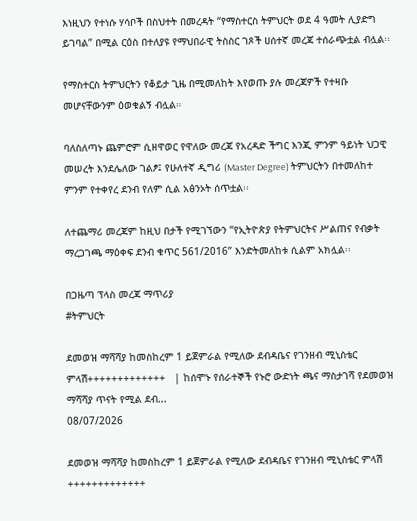እነዚህን የተነሱ ሃሳቦች በስህተት በመረዳት “የማስተርስ ትምህርት ወደ 4 ዓመት ሊያድግ ይገባል” በሚል ርዕስ በተለያዩ የማህበራዊ ትስስር ገጾች ሀሰተኛ መረጃ ተሰራጭቷል ብሏል፡፡

የማስተርስ ትምህርትን የቆይታ ጊዜ በሚመለከት እየወጡ ያሉ መረጃዎች የተዛቡ መሆናቸውንም ዕወቁልኝ ብሏል።

ባለስለጣኑ ጨምሮም ሲዘዋወር የዋለው መረጃ የአረዳድ ችግር እንጂ ምንም ዓይነት ህጋዊ መሠረት እንደሌለው ገልፆ፤ የሁለተኛ ዲግሪ (Master Degree) ትምህርትን በተመለከተ ምንም የተቀየረ ደንብ የለም ሲል አፅንኦት ሰጥቷል፡፡

ለተጨማሪ መረጃም ከዚህ በታች የሚገኘውን “የኢትዮጵያ የትምህርትና ሥልጠና የብቃት ማረጋገጫ ማዕቀፍ ደንብ ቁጥር 561/2016” እንድትመለከቱ ሲልም አክሏል፡፡

በጋዜጣ ፕላስ መረጃ ማጥሪያ
#ትምህርት

ደመወዝ ማሻሻያ ከመስከረም 1 ይጀምራል የሚለው ደብዳቤና የገንዘብ ሚኒስቴር ምላሽ+++++++++++++   | ከሰሞኑ የሰራተኞች የኑሮ ውድነት ጫና ማስታገሻ የደመወዝ ማሻሻያ ጥናት የሚል ደብ...
08/07/2026

ደመወዝ ማሻሻያ ከመስከረም 1 ይጀምራል የሚለው ደብዳቤና የገንዘብ ሚኒስቴር ምላሽ
+++++++++++++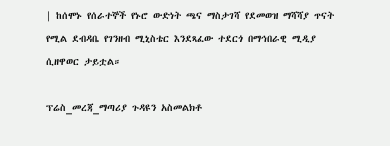| ከሰሞኑ የሰራተኞች የኑሮ ውድነት ጫና ማስታገሻ የደመወዝ ማሻሻያ ጥናት የሚል ደብዳቤ የገንዘብ ሚኒስቴር እንደጻፈው ተደርጎ በማኅበራዊ ሚዲያ ሲዘዋወር ታይቷል።

ፕሬስ_መረጃ_ማጣሪያ ጉዳዩን አስመልክቶ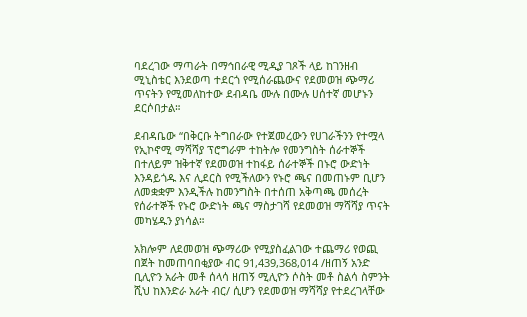ባደረገው ማጣራት በማኅበራዊ ሚዲያ ገጾች ላይ ከገንዘብ ሚኒስቴር እንደወጣ ተደርጎ የሚሰራጨውና የደመወዝ ጭማሪ ጥናትን የሚመለከተው ደብዳቤ ሙሉ በሙሉ ሀሰተኛ መሆኑን ደርሶበታል።

ደብዳቤው “በቅርቡ ትግበራው የተጀመረውን የሀገራችንን የተሟላ የኢኮኖሚ ማሻሻያ ፕሮግራም ተከትሎ የመንግስት ሰራተኞች በተለይም ዝቅተኛ የደመወዝ ተከፋይ ሰራተኞች በኑሮ ውድነት እንዳይጎዱ እና ሊደርስ የሚችለውን የኑሮ ጫና በመጠኑም ቢሆን ለመቋቋም እንዲችሉ ከመንግስት በተሰጠ አቅጣጫ መሰረት የሰራተኞች የኑሮ ውድነት ጫና ማስታገሻ የደመወዝ ማሻሻያ ጥናት መካሄዱን ያነሳል።

አክሎም ለደመወዝ ጭማሪው የሚያስፈልገው ተጨማሪ የወጪ በጀት ከመጠባበቂያው ብር 91,439,368,014 /ዘጠኝ አንድ ቢሊዮን አራት መቶ ሰላሳ ዘጠኝ ሚሊዮን ሶስት መቶ ስልሳ ስምንት ሺህ ከእንድራ አራት ብር/ ሲሆን የደመወዝ ማሻሻያ የተደረገላቸው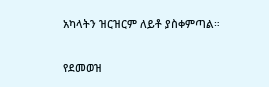አካላትን ዝርዝርም ለይቶ ያስቀምጣል።

የደመወዝ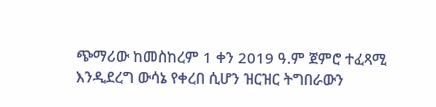ጭማሪው ከመስከረም 1 ቀን 2019 ዓ.ም ጀምሮ ተፈጻሚ እንዲደረግ ውሳኔ የቀረበ ሲሆን ዝርዝር ትግበራውን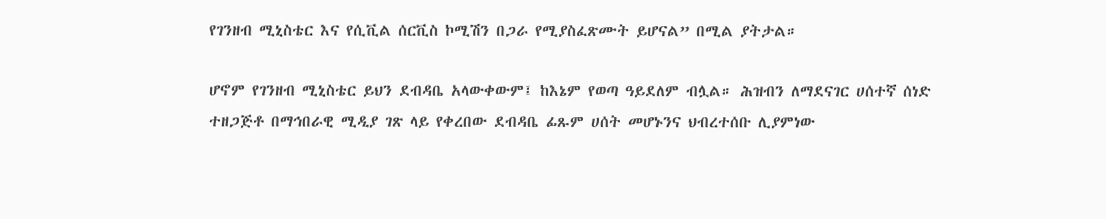የገንዘብ ሚኒስቴር እና የሲቪል ሰርቪስ ኮሚሽን በጋራ የሚያስፈጽሙት ይሆናል” በሚል ያትታል።

ሆኖም የገንዘብ ሚኒስቴር ይህን ደብዳቤ አላውቀውም፤ ከእኔም የወጣ ዓይደለም ብሏል። ሕዝብን ለማደናገር ሀሰተኛ ሰነድ ተዘጋጅቶ በማኅበራዊ ሚዲያ ገጽ ላይ የቀረበው ደብዳቤ ፊጹም ሀሰት መሆኑንና ህብረተሰቡ ሊያምነው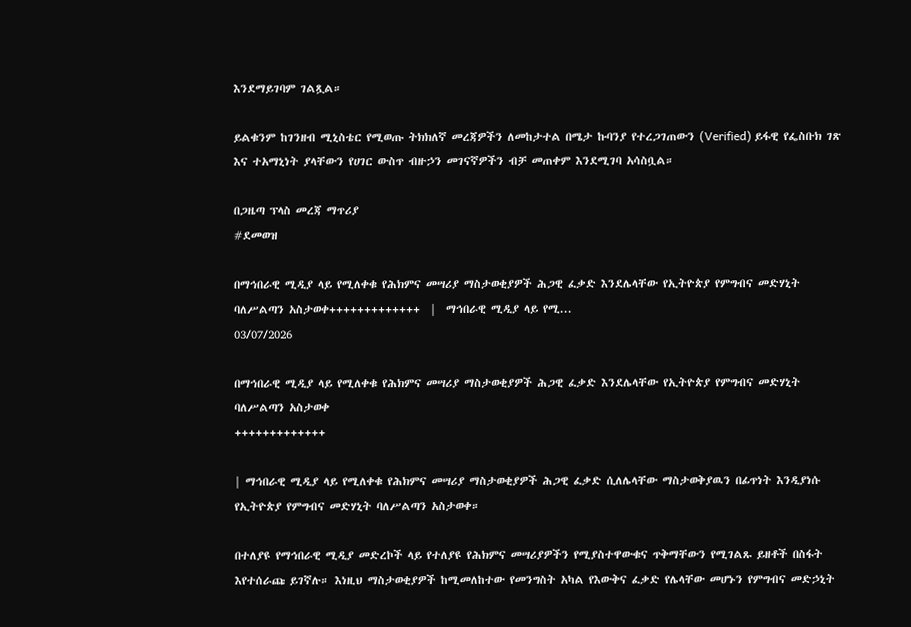እንደማይገባም ገልጿል።

ይልቁንም ከገንዘብ ሚኒስቴር የሚወጡ ትክክለኛ መረጃዎችን ለመከታተል በሜታ ኩባንያ የተረጋገጠውን (Verified) ይፋዊ የፌስቡክ ገጽ እና ተአማኒነት ያላቸውን የሀገር ውስጥ ብዙኃን መገናኛዎችን ብቻ መጠቀም እንደሚገባ አሳስቧል።

በጋዜጣ ፕላስ መረጃ ማጥሪያ
#ደመወዝ

በማኅበራዊ ሚዲያ ላይ የሚለቀቁ የሕክምና መሣሪያ ማስታወቂያዎች ሕጋዊ ፈቃድ እንደሌላቸው የኢትዮጵያ የምግብና መድሃኒት ባለሥልጣን አስታወቀ+++++++++++++  |  ማኅበራዊ ሚዲያ ላይ የሚ...
03/07/2026

በማኅበራዊ ሚዲያ ላይ የሚለቀቁ የሕክምና መሣሪያ ማስታወቂያዎች ሕጋዊ ፈቃድ እንደሌላቸው የኢትዮጵያ የምግብና መድሃኒት ባለሥልጣን አስታወቀ
+++++++++++++

| ማኅበራዊ ሚዲያ ላይ የሚለቀቁ የሕክምና መሣሪያ ማስታወቂያዎች ሕጋዊ ፈቃድ ሲለሌላቸው ማስታወቅያዉን በፊጥነት እንዲያነሱ የኢትዮጵያ የምግብና መድሃኒት ባለሥልጣን አስታወቀ።

በተለያዩ የማኅበራዊ ሚዲያ መድረኮች ላይ የተለያዩ የሕክምና መሣሪያዎችን የሚያስተዋውቁና ጥቅማቸውን የሚገልጹ ይዘቶች በስፋት እየተሰራጩ ይገኛሉ። እነዚህ ማስታወቂያዎች ከሚመለከተው የመንግስት አካል የእውቅና ፈቃድ የሌላቸው መሆኑን የምግብና መድኃኒት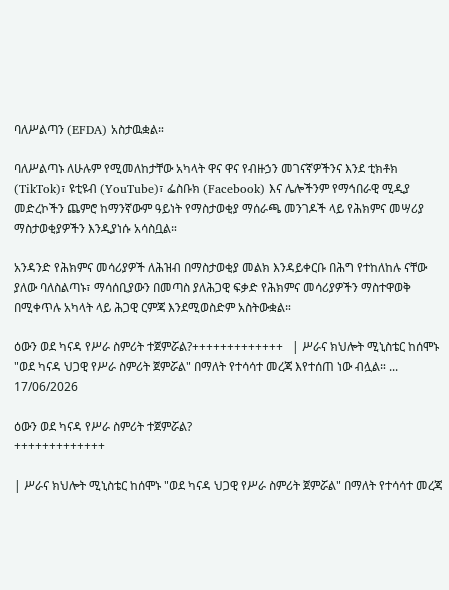ባለሥልጣን (EFDA) አስታዉቋል።

ባለሥልጣኑ ለሁሉም የሚመለከታቸው አካላት ዋና ዋና የብዙኃን መገናኛዎችንና እንደ ቲክቶክ (TikTok)፣ ዩቲዩብ (YouTube)፣ ፌስቡክ (Facebook) እና ሌሎችንም የማኅበራዊ ሚዲያ መድረኮችን ጨምሮ ከማንኛውም ዓይነት የማስታወቂያ ማሰራጫ መንገዶች ላይ የሕክምና መሣሪያ ማስታወቂያዎችን እንዲያነሱ አሳስቧል።

አንዳንድ የሕክምና መሳሪያዎች ለሕዝብ በማስታወቂያ መልክ እንዳይቀርቡ በሕግ የተከለከሉ ናቸው ያለው ባለስልጣኑ፣ ማሳሰቢያውን በመጣስ ያለሕጋዊ ፍቃድ የሕክምና መሳሪያዎችን ማስተዋወቅ በሚቀጥሉ አካላት ላይ ሕጋዊ ርምጃ እንደሚወስድም አስትውቋል።

ዕውን ወደ ካናዳ የሥራ ስምሪት ተጀምሯል?+++++++++++++   | ሥራና ክህሎት ሚኒስቴር ከሰሞኑ "ወደ ካናዳ ህጋዊ የሥራ ስምሪት ጀምሯል" በማለት የተሳሳተ መረጃ እየተሰጠ ነው ብሏል። ...
17/06/2026

ዕውን ወደ ካናዳ የሥራ ስምሪት ተጀምሯል?
+++++++++++++

| ሥራና ክህሎት ሚኒስቴር ከሰሞኑ "ወደ ካናዳ ህጋዊ የሥራ ስምሪት ጀምሯል" በማለት የተሳሳተ መረጃ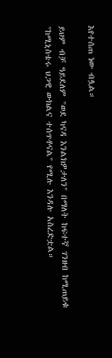እየተሰጠ ነው ብሏል።

ይህም ብቻ ዓይደለም "ወደ ካናዳ እንልክዎታለን" በማለት ከፍተኛ ገንዘብ ከሚጠይቁ "ከሚኒስቴሩ ህጋዊ ውክልና ተሰጥቶናል" የሚሉ እንዳሉ አስረድቷል።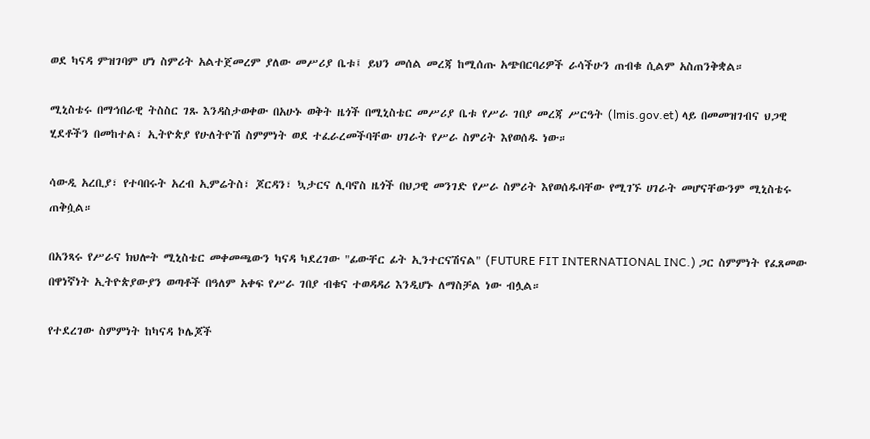ወደ ካናዳ ምዝገባም ሆነ ስምሪት አልተጀመረም ያለው መሥሪያ ቤቱ፤ ይህን መሰል መረጃ ከሚሰጡ አጭበርባሪዎች ራሳችሁን ጠብቁ ሲልም አስጠንቅቋል።

ሚኒስቴሩ በማኅበራዊ ትስስር ገጹ እንዳስታወቀው በአሁኑ ወቅት ዜጎች በሚኒስቴር መሥሪያ ቤቱ የሥራ ገበያ መረጃ ሥርዓት (lmis.gov.et) ላይ በመመዝገብና ህጋዊ ሂደቶችን በመከተል፣ ኢትዮጵያ የሁለትዮሽ ስምምነት ወደ ተፈራረመችባቸው ሀገራት የሥራ ስምሪት እየወሰዱ ነው።

ሳውዲ አረቢያ፣ የተባበሩት አረብ ኢምሬትስ፣ ጆርዳን፣ ኳታርና ሊባኖስ ዜጎች በህጋዊ መንገድ የሥራ ስምሪት እየወሰዱባቸው የሚገኙ ሀገራት መሆናቸውንም ሚኒስቴሩ ጠቅሷል።

በአንጻሩ የሥራና ክህሎት ሚኒስቴር መቀመጫውን ካናዳ ካደረገው "ፊውቸር ፊት ኢንተርናሽናል" (FUTURE FIT INTERNATIONAL INC.) ጋር ስምምነት የፈጸመው በዋነኛነት ኢትዮጵያውያን ወጣቶች በዓለም አቀፍ የሥራ ገበያ ብቁና ተወዳዳሪ እንዲሆኑ ለማስቻል ነው ብሏል።

የተደረገው ስምምነት ከካናዳ ኮሌጆች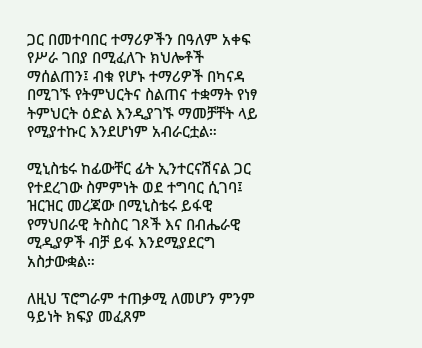ጋር በመተባበር ተማሪዎችን በዓለም አቀፍ የሥራ ገበያ በሚፈለጉ ክህሎቶች ማሰልጠን፤ ብቁ የሆኑ ተማሪዎች በካናዳ በሚገኙ የትምህርትና ስልጠና ተቋማት የነፃ ትምህርት ዕድል እንዲያገኙ ማመቻቸት ላይ የሚያተኩር እንደሆነም አብራርቷል።

ሚኒስቴሩ ከፊውቸር ፊት ኢንተርናሽናል ጋር የተደረገው ስምምነት ወደ ተግባር ሲገባ፤ ዝርዝር መረጃው በሚኒስቴሩ ይፋዊ የማህበራዊ ትስስር ገጾች እና በብሔራዊ ሚዲያዎች ብቻ ይፋ እንደሚያደርግ አስታውቋል።

ለዚህ ፕሮግራም ተጠቃሚ ለመሆን ምንም ዓይነት ክፍያ መፈጸም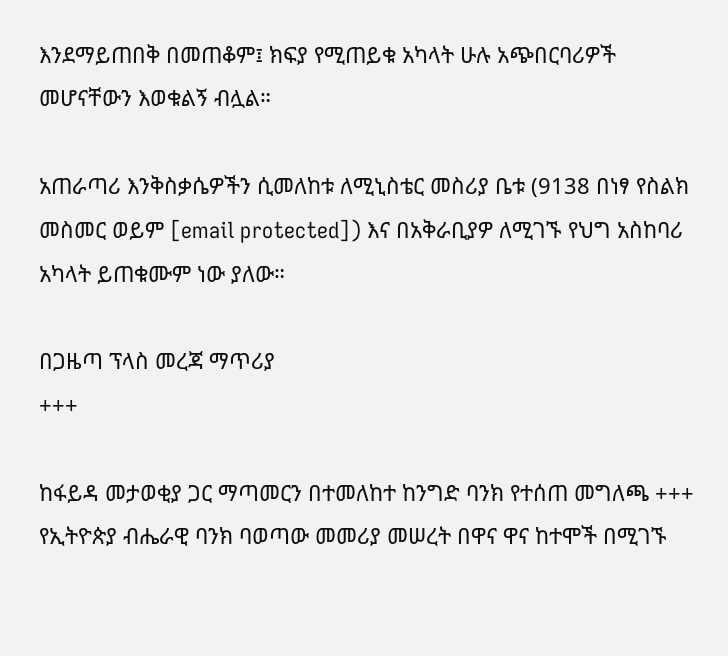እንደማይጠበቅ በመጠቆም፤ ክፍያ የሚጠይቁ አካላት ሁሉ አጭበርባሪዎች መሆናቸውን እወቁልኝ ብሏል።

አጠራጣሪ እንቅስቃሴዎችን ሲመለከቱ ለሚኒስቴር መስሪያ ቤቱ (9138 በነፃ የስልክ መስመር ወይም [email protected]) እና በአቅራቢያዎ ለሚገኙ የህግ አስከባሪ አካላት ይጠቁሙም ነው ያለው።

በጋዜጣ ፕላስ መረጃ ማጥሪያ
+++

ከፋይዳ መታወቂያ ጋር ማጣመርን በተመለከተ ከንግድ ባንክ የተሰጠ መግለጫ +++   የኢትዮጵያ ብሔራዊ ባንክ ባወጣው መመሪያ መሠረት በዋና ዋና ከተሞች በሚገኙ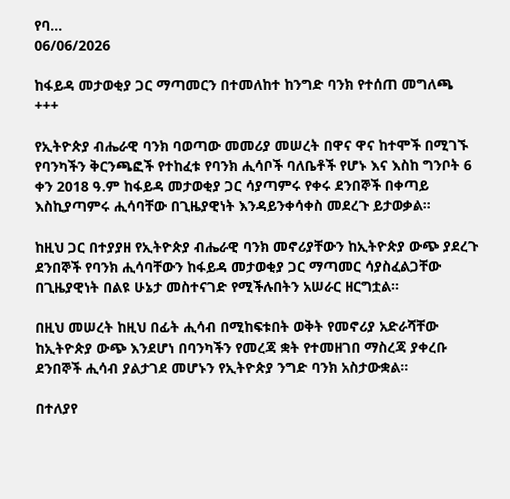የባ...
06/06/2026

ከፋይዳ መታወቂያ ጋር ማጣመርን በተመለከተ ከንግድ ባንክ የተሰጠ መግለጫ
+++

የኢትዮጵያ ብሔራዊ ባንክ ባወጣው መመሪያ መሠረት በዋና ዋና ከተሞች በሚገኙ የባንካችን ቅርንጫፎች የተከፈቱ የባንክ ሒሳቦች ባለቤቶች የሆኑ እና እስከ ግንቦት 6 ቀን 2018 ዓ.ም ከፋይዳ መታወቂያ ጋር ሳያጣምሩ የቀሩ ደንበኞች በቀጣይ እስኪያጣምሩ ሒሳባቸው በጊዜያዊነት እንዳይንቀሳቀስ መደረጉ ይታወቃል።

ከዚህ ጋር በተያያዘ የኢትዮጵያ ብሔራዊ ባንክ መኖሪያቸውን ከኢትዮጵያ ውጭ ያደረጉ ደንበኞች የባንክ ሒሳባቸውን ከፋይዳ መታወቂያ ጋር ማጣመር ሳያስፈልጋቸው በጊዜያዊነት በልዩ ሁኔታ መስተናገድ የሚችሉበትን አሠራር ዘርግቷል።

በዚህ መሠረት ከዚህ በፊት ሒሳብ በሚከፍቱበት ወቅት የመኖሪያ አድራሻቸው ከኢትዮጵያ ውጭ እንደሆነ በባንካችን የመረጃ ቋት የተመዘገበ ማስረጃ ያቀረቡ ደንበኞች ሒሳብ ያልታገደ መሆኑን የኢትዮጵያ ንግድ ባንክ አስታውቋል።

በተለያየ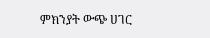ምክንያት ውጭ ሀገር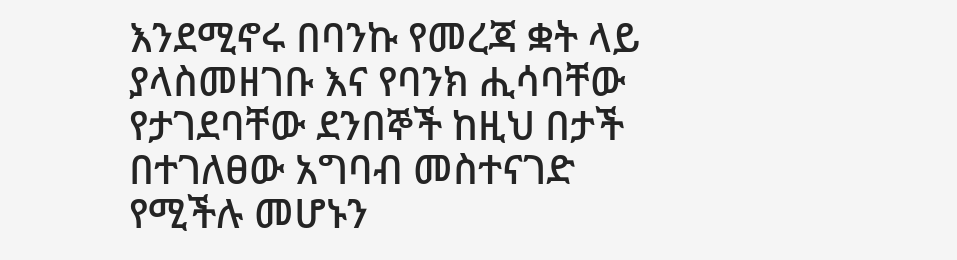እንደሚኖሩ በባንኩ የመረጃ ቋት ላይ ያላስመዘገቡ እና የባንክ ሒሳባቸው የታገደባቸው ደንበኞች ከዚህ በታች በተገለፀው አግባብ መስተናገድ የሚችሉ መሆኑን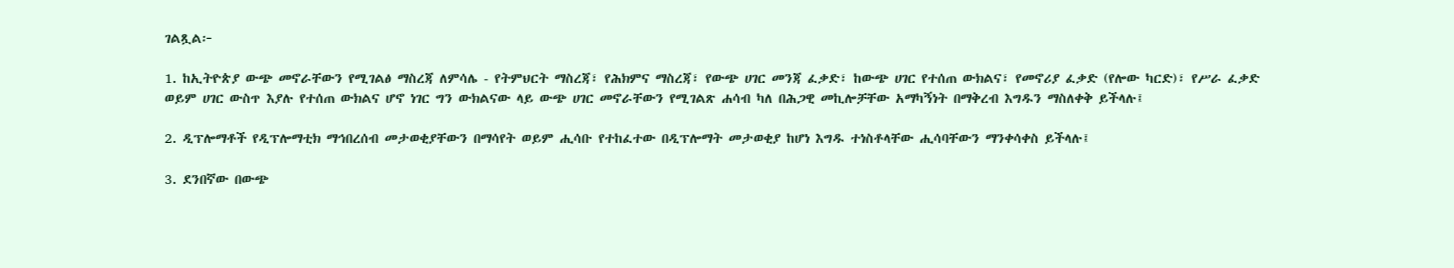ገልጿል፦

1. ከኢትዮጵያ ውጭ መኖራቸውን የሚገልፅ ማስረጃ ለምሳሌ - የትምህርት ማስረጃ፣ የሕክምና ማስረጃ፣ የውጭ ሀገር መንጃ ፈቃድ፣ ከውጭ ሀገር የተሰጠ ውክልና፣ የመኖሪያ ፈቃድ (የሎው ካርድ)፣ የሥራ ፈቃድ ወይም ሀገር ውስጥ እያሉ የተሰጠ ውክልና ሆኖ ነገር ግን ውክልናው ላይ ውጭ ሀገር መኖራቸውን የሚገልጽ ሐሳብ ካለ በሕጋዊ መኪሎቻቸው አማካኝነት በማቅረብ እግዱን ማስለቀቅ ይችላሉ፤

2. ዲፕሎማቶች የዲፕሎማቲክ ማኅበረሰብ መታወቂያቸውን በማሳየት ወይም ሒሳቡ የተከፈተው በዲፕሎማት መታወቂያ ከሆነ እግዱ ተነስቶላቸው ሒሳባቸውን ማንቀሳቀስ ይችላሉ፤

3. ደንበኛው በውጭ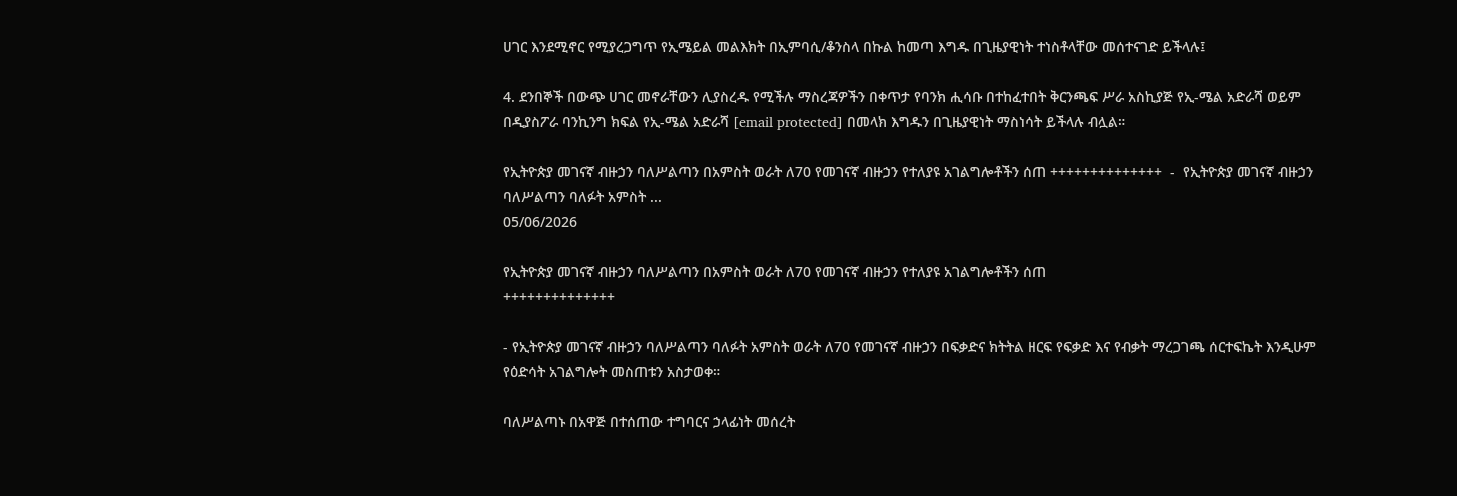ሀገር እንደሚኖር የሚያረጋግጥ የኢሜይል መልእክት በኢምባሲ/ቆንስላ በኩል ከመጣ እግዱ በጊዜያዊነት ተነስቶላቸው መሰተናገድ ይችላሉ፤

4. ደንበኞች በውጭ ሀገር መኖራቸውን ሊያስረዱ የሚችሉ ማስረጃዎችን በቀጥታ የባንክ ሒሳቡ በተከፈተበት ቅርንጫፍ ሥራ አስኪያጅ የኢ-ሜል አድራሻ ወይም በዲያስፖራ ባንኪንግ ክፍል የኢ-ሜል አድራሻ [email protected] በመላክ እግዱን በጊዜያዊነት ማስነሳት ይችላሉ ብሏል።

የኢትዮጵያ መገናኛ ብዙኃን ባለሥልጣን በአምስት ወራት ለ70 የመገናኛ ብዙኃን የተለያዩ አገልግሎቶችን ሰጠ ++++++++++++++  -  የኢትዮጵያ መገናኛ ብዙኃን ባለሥልጣን ባለፉት አምስት ...
05/06/2026

የኢትዮጵያ መገናኛ ብዙኃን ባለሥልጣን በአምስት ወራት ለ70 የመገናኛ ብዙኃን የተለያዩ አገልግሎቶችን ሰጠ
++++++++++++++

- የኢትዮጵያ መገናኛ ብዙኃን ባለሥልጣን ባለፉት አምስት ወራት ለ70 የመገናኛ ብዙኃን በፍቃድና ክትትል ዘርፍ የፍቃድ እና የብቃት ማረጋገጫ ሰርተፍኬት እንዲሁም የዕድሳት አገልግሎት መስጠቱን አስታወቀ።

ባለሥልጣኑ በአዋጅ በተሰጠው ተግባርና ኃላፊነት መሰረት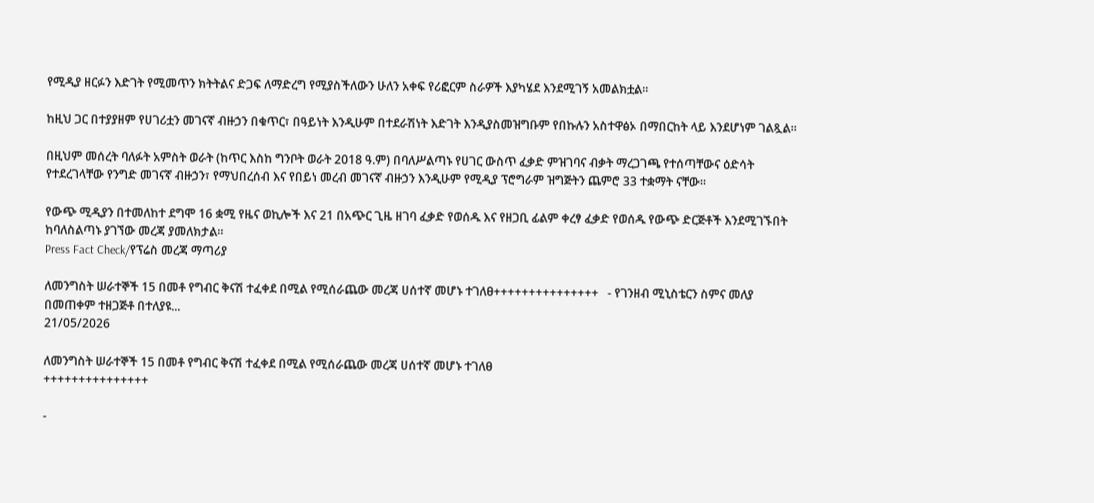የሚዲያ ዘርፉን እድገት የሚመጥን ክትትልና ድጋፍ ለማድረግ የሚያስችለውን ሁለን አቀፍ የሪፎርም ስራዎች እያካሄደ እንደሚገኝ አመልክቷል።

ከዚህ ጋር በተያያዘም የሀገሪቷን መገናኛ ብዙኃን በቁጥር፣ በዓይነት እንዲሁም በተደራሽነት እድገት እንዲያስመዝግቡም የበኩሉን አስተዋፅኦ በማበርከት ላይ እንደሆነም ገልጿል።

በዚህም መሰረት ባለፉት አምስት ወራት (ከጥር እስከ ግንቦት ወራት 2018 ዓ.ም) በባለሥልጣኑ የሀገር ውስጥ ፈቃድ ምዝገባና ብቃት ማረጋገጫ የተሰጣቸውና ዕድሳት የተደረገላቸው የንግድ መገናኛ ብዙኃን፣ የማህበረሰብ እና የበይነ መረብ መገናኛ ብዙኃን እንዲሁም የሚዲያ ፕሮግራም ዝግጅትን ጨምሮ 33 ተቋማት ናቸው።

የውጭ ሚዲያን በተመለከተ ደግሞ 16 ቋሚ የዜና ወኪሎች እና 21 በአጭር ጊዜ ዘገባ ፈቃድ የወሰዱ እና የዘጋቢ ፊልም ቀረፃ ፈቃድ የወሰዱ የውጭ ድርጅቶች እንደሚገኙበት ከባለስልጣኑ ያገኘው መረጃ ያመለክታል።
Press Fact Check/የፕሬስ መረጃ ማጣሪያ

ለመንግስት ሠራተኞች 15 በመቶ የግብር ቅናሽ ተፈቀደ በሚል የሚሰራጨው መረጃ ሀሰተኛ መሆኑ ተገለፀ+++++++++++++++   - የገንዘብ ሚኒስቴርን ስምና መለያ በመጠቀም ተዘጋጅቶ በተለያዩ...
21/05/2026

ለመንግስት ሠራተኞች 15 በመቶ የግብር ቅናሽ ተፈቀደ በሚል የሚሰራጨው መረጃ ሀሰተኛ መሆኑ ተገለፀ
+++++++++++++++

-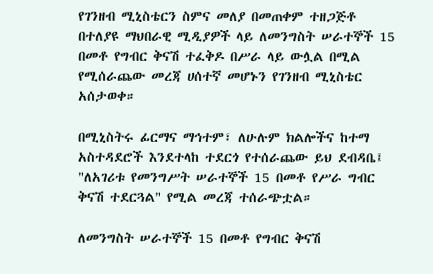የገንዘብ ሚኒስቴርን ስምና መለያ በመጠቀም ተዘጋጅቶ በተለያዩ ማህበራዊ ሚዲያዎች ላይ ለመንግስት ሠራተኞች 15 በመቶ የግብር ቅናሽ ተፈቅዶ በሥራ ላይ ውሏል በሚል የሚሰራጨው መረጃ ሀሰተኛ መሆኑን የገንዘብ ሚኒስቴር አሰታወቀ።

በሚኒስትሩ ፊርማና ማኅተም፣ ለሁሉም ክልሎችና ከተማ አስተዳደሮች እንደተላከ ተደርጎ የተሰራጨው ይህ ደብዳቤ፤ "ለአገሪቱ የመንግሥት ሠራተኞች 15 በመቶ የሥራ ግብር ቅናሽ ተደርጓል" የሚል መረጃ ተሰራጭቷል።

ለመንግስት ሠራተኞች 15 በመቶ የግብር ቅናሽ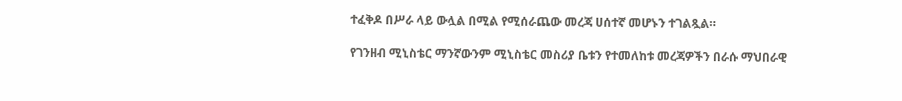ተፈቅዶ በሥራ ላይ ውሏል በሚል የሚሰራጨው መረጃ ሀሰተኛ መሆኑን ተገልጿል።

የገንዘብ ሚኒስቴር ማንኛውንም ሚኒስቴር መስሪያ ቤቱን የተመለከቱ መረጃዎችን በራሱ ማህበራዊ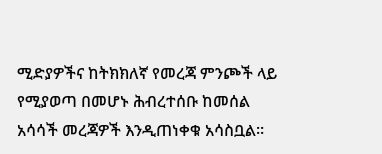ሚድያዎችና ከትክክለኛ የመረጃ ምንጮች ላይ የሚያወጣ በመሆኑ ሕብረተሰቡ ከመሰል አሳሳች መረጃዎች እንዲጠነቀቁ አሳስቧል።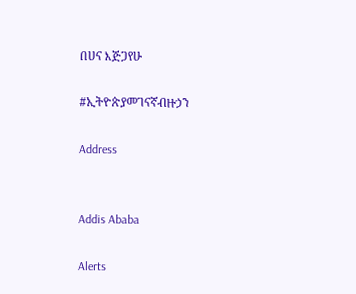በሀና እጅጋየሁ

#ኢትዮጵያመገናኛብዙኃን

Address


Addis Ababa

Alerts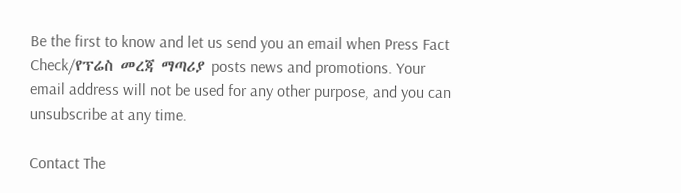Be the first to know and let us send you an email when Press Fact Check/የፕሬስ መረጃ ማጣሪያ posts news and promotions. Your email address will not be used for any other purpose, and you can unsubscribe at any time.

Contact The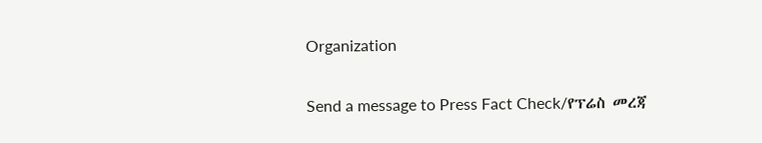Organization

Send a message to Press Fact Check/የፕሬስ መረጃ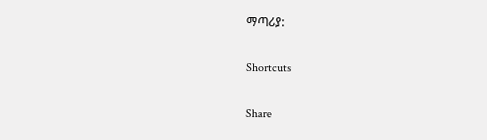ማጣሪያ:

Shortcuts

Share